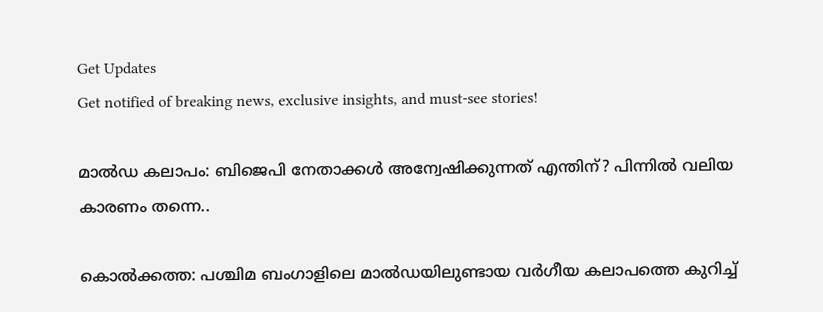Get Updates
Get notified of breaking news, exclusive insights, and must-see stories!

മാല്‍ഡ കലാപം: ബിജെപി നേതാക്കള്‍ അന്വേഷിക്കുന്നത് എന്തിന്? പിന്നില്‍ വലിയ കാരണം തന്നെ..

കൊല്‍ക്കത്ത: പശ്ചിമ ബംഗാളിലെ മാല്‍ഡയിലുണ്ടായ വര്‍ഗീയ കലാപത്തെ കുറിച്ച്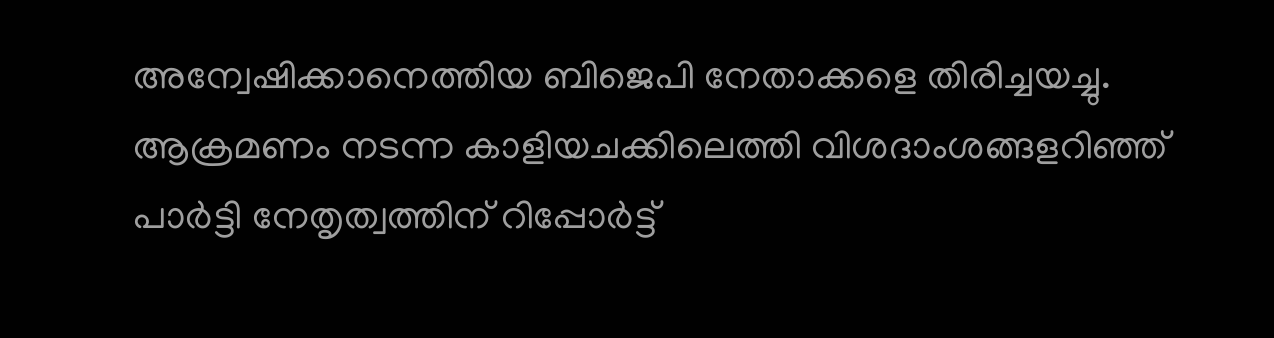അന്വേഷിക്കാനെത്തിയ ബിജെപി നേതാക്കളെ തിരിച്ചയച്ചു. ആക്രമണം നടന്ന കാളിയചക്കിലെത്തി വിശദാംശങ്ങളറിഞ്ഞ് പാര്‍ട്ടി നേതൃത്വത്തിന് റിപ്പോര്‍ട്ട്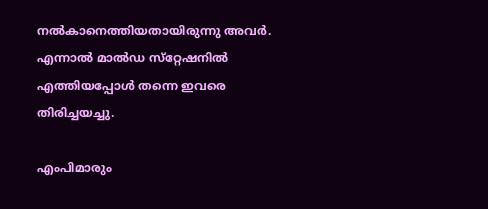നല്‍കാനെത്തിയതായിരുന്നു അവര്‍. എന്നാല്‍ മാല്‍ഡ സ്‌റ്റേഷനില്‍ എത്തിയപ്പോള്‍ തന്നെ ഇവരെ തിരിച്ചയച്ചു.

എംപിമാരും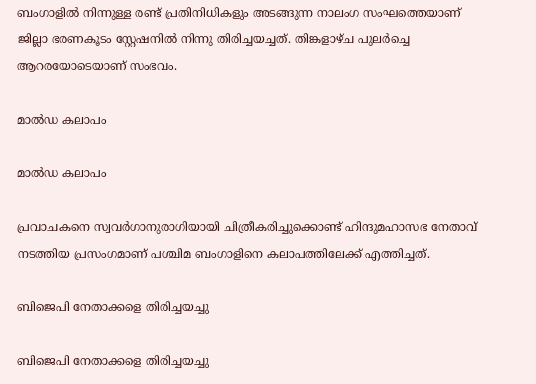ബംഗാളില്‍ നിന്നുള്ള രണ്ട് പ്രതിനിധികളും അടങ്ങുന്ന നാലംഗ സംഘത്തെയാണ് ജില്ലാ ഭരണകൂടം സ്റ്റേഷനില്‍ നിന്നു തിരിച്ചയച്ചത്. തിങ്കളാഴ്ച പുലര്‍ച്ചെ ആറരയോടെയാണ് സംഭവം.

മാല്‍ഡ കലാപം

മാല്‍ഡ കലാപം

പ്രവാചകനെ സ്വവര്‍ഗാനുരാഗിയായി ചിത്രീകരിച്ചുക്കൊണ്ട് ഹിന്ദുമഹാസഭ നേതാവ് നടത്തിയ പ്രസംഗമാണ് പശ്ചിമ ബംഗാളിനെ കലാപത്തിലേക്ക് എത്തിച്ചത്.

ബിജെപി നേതാക്കളെ തിരിച്ചയച്ചു

ബിജെപി നേതാക്കളെ തിരിച്ചയച്ചു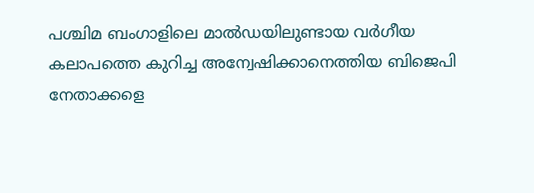പശ്ചിമ ബംഗാളിലെ മാല്‍ഡയിലുണ്ടായ വര്‍ഗീയ കലാപത്തെ കുറിച്ച അന്വേഷിക്കാനെത്തിയ ബിജെപി നേതാക്കളെ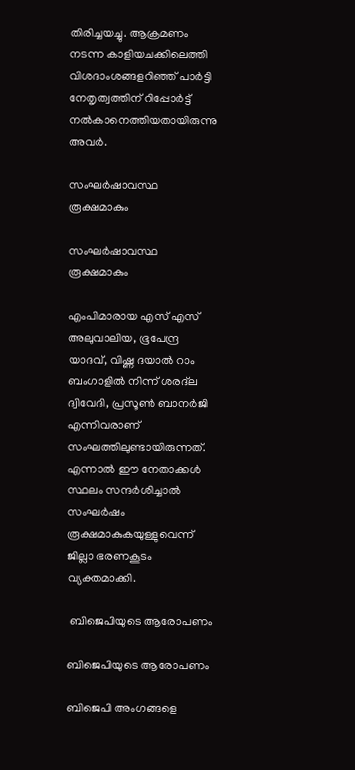തിരിച്ചയച്ചു. ആക്രമണം നടന്ന കാളിയചക്കിലെത്തി വിശദാംശങ്ങളറിഞ്ഞ് പാര്‍ട്ടി നേതൃത്വത്തിന് റിപ്പോര്‍ട്ട് നല്‍കാനെത്തിയതായിരുന്നു അവര്‍.

സംഘര്‍ഷാവസ്ഥ രൂക്ഷമാകും

സംഘര്‍ഷാവസ്ഥ രൂക്ഷമാകും

എംപിമാരായ എസ് എസ് അലുവാലിയ, ഭൂപേന്ദ്ര യാദവ്, വിഷ്ണ ദയാല്‍ റാം ബംഗാളില്‍ നിന്ന് ശരദ്‌ല ദ്വിവേദി, പ്രസൂണ്‍ ബാനര്‍ജി എന്നിവരാണ് സംഘത്തിലുണ്ടായിരുന്നത്. എന്നാല്‍ ഈ നേതാക്കള്‍ സ്ഥലം സന്ദര്‍ശിച്ചാല്‍ സംഘര്‍ഷം രൂക്ഷമാകുകയുള്ളുവെന്ന് ജില്ലാ ഭരണകൂടം വ്യക്തമാക്കി.

 ബിജെപിയുടെ ആരോപണം

ബിജെപിയുടെ ആരോപണം

ബിജെപി അംഗങ്ങളെ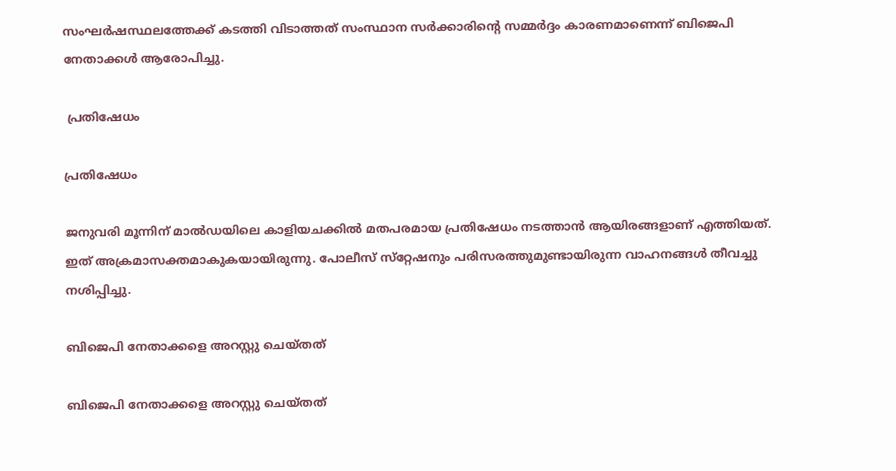സംഘര്‍ഷസ്ഥലത്തേക്ക് കടത്തി വിടാത്തത് സംസ്ഥാന സര്‍ക്കാരിന്റെ സമ്മര്‍ദ്ദം കാരണമാണെന്ന് ബിജെപി നേതാക്കള്‍ ആരോപിച്ചു.

 പ്രതിഷേധം

പ്രതിഷേധം

ജനുവരി മൂന്നിന് മാല്‍ഡയിലെ കാളിയചക്കില്‍ മതപരമായ പ്രതിഷേധം നടത്താന്‍ ആയിരങ്ങളാണ് എത്തിയത്. ഇത് അക്രമാസക്തമാകുകയായിരുന്നു. പോലീസ് സ്‌റ്റേഷനും പരിസരത്തുമുണ്ടായിരുന്ന വാഹനങ്ങള്‍ തീവച്ചു നശിപ്പിച്ചു.

ബിജെപി നേതാക്കളെ അറസ്റ്റു ചെയ്തത്

ബിജെപി നേതാക്കളെ അറസ്റ്റു ചെയ്തത്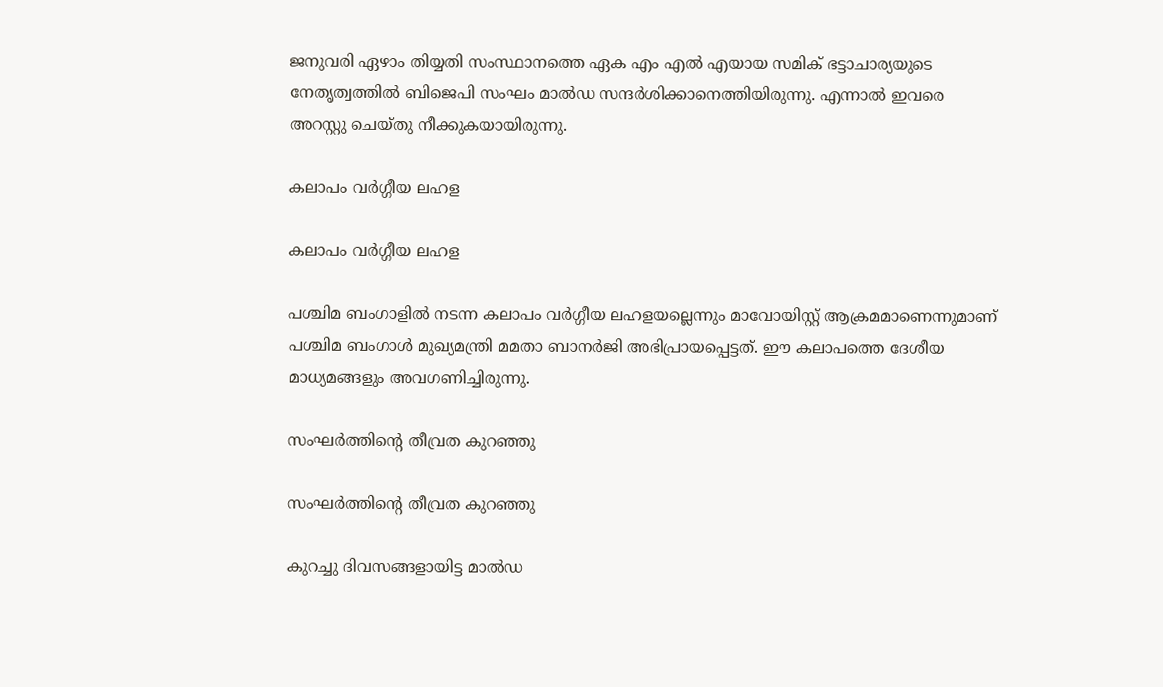ജനുവരി ഏഴാം തിയ്യതി സംസ്ഥാനത്തെ ഏക എം എല്‍ എയായ സമിക് ഭട്ടാചാര്യയുടെ നേതൃത്വത്തില്‍ ബിജെപി സംഘം മാല്‍ഡ സന്ദര്‍ശിക്കാനെത്തിയിരുന്നു. എന്നാല്‍ ഇവരെ അറസ്റ്റു ചെയ്തു നീക്കുകയായിരുന്നു.

കലാപം വര്‍ഗ്ഗീയ ലഹള

കലാപം വര്‍ഗ്ഗീയ ലഹള

പശ്ചിമ ബംഗാളില്‍ നടന്ന കലാപം വര്‍ഗ്ഗീയ ലഹളയല്ലെന്നും മാവോയിസ്റ്റ് ആക്രമമാണെന്നുമാണ് പശ്ചിമ ബംഗാള്‍ മുഖ്യമന്ത്രി മമതാ ബാനര്‍ജി അഭിപ്രായപ്പെട്ടത്. ഈ കലാപത്തെ ദേശീയ മാധ്യമങ്ങളും അവഗണിച്ചിരുന്നു.

സംഘര്‍ത്തിന്റെ തീവ്രത കുറഞ്ഞു

സംഘര്‍ത്തിന്റെ തീവ്രത കുറഞ്ഞു

കുറച്ചു ദിവസങ്ങളായിട്ട മാല്‍ഡ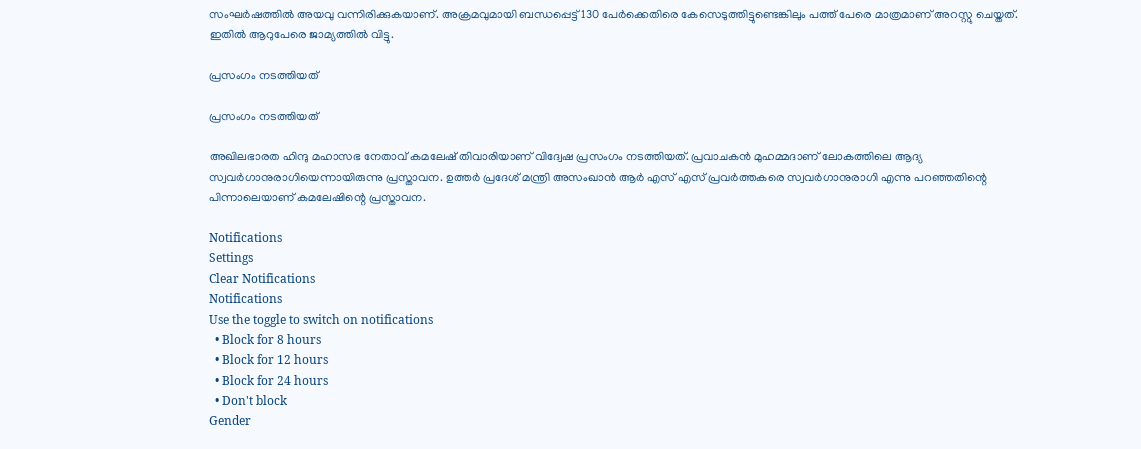സംഘര്‍ഷത്തില്‍ അയവു വന്നിരിക്കുകയാണ്. അക്രമവുമായി ബന്ധപ്പെട്ട് 130 പേര്‍ക്കെതിരെ കേസെടുത്തിട്ടുണ്ടെങ്കിലും പത്ത് പേരെ മാത്രമാണ് അറസ്റ്റു ചെയ്തത്. ഇതില്‍ ആറുപേരെ ജാമ്യത്തില്‍ വിട്ടു.

പ്രസംഗം നടത്തിയത്

പ്രസംഗം നടത്തിയത്

അഖിലഭാരത ഹിന്ദു മഹാസഭ നേതാവ് കമലേഷ് തിവാരിയാണ് വിദ്വേഷ പ്രസംഗം നടത്തിയത്. പ്രവാചകന്‍ മുഹമ്മദാണ് ലോകത്തിലെ ആദ്യ സ്വവര്‍ഗാനുരാഗിയെന്നായിരുന്നു പ്രസ്താവന. ഉത്തര്‍ പ്രദേശ് മന്ത്രി അസംഖാന്‍ ആര്‍ എസ് എസ് പ്രവര്‍ത്തകരെ സ്വവര്‍ഗാനുരാഗി എന്നു പറഞ്ഞതിന്റെ പിന്നാലെയാണ് കമലേഷിന്റെ പ്രസ്താവന.

Notifications
Settings
Clear Notifications
Notifications
Use the toggle to switch on notifications
  • Block for 8 hours
  • Block for 12 hours
  • Block for 24 hours
  • Don't block
Gender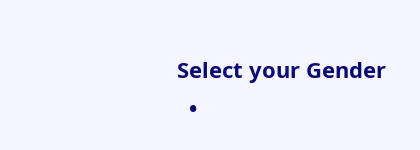Select your Gender
  •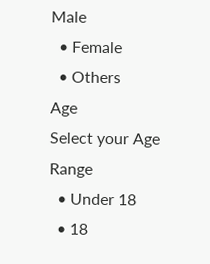Male
  • Female
  • Others
Age
Select your Age Range
  • Under 18
  • 18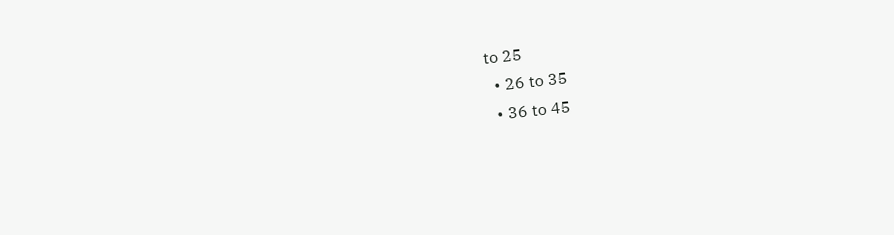to 25
  • 26 to 35
  • 36 to 45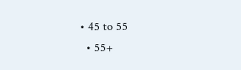• 45 to 55
  • 55+